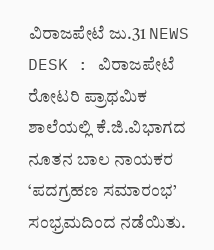ವಿರಾಜಪೇಟೆ ಜು.31 NEWS DESK : ವಿರಾಜಪೇಟೆ ರೋಟರಿ ಪ್ರಾಥಮಿಕ ಶಾಲೆಯಲ್ಲಿ ಕೆ.ಜಿ.ವಿಭಾಗದ ನೂತನ ಬಾಲ ನಾಯಕರ ‘ಪದಗ್ರಹಣ ಸಮಾರಂಭ’ ಸಂಭ್ರಮದಿಂದ ನಡೆಯಿತು.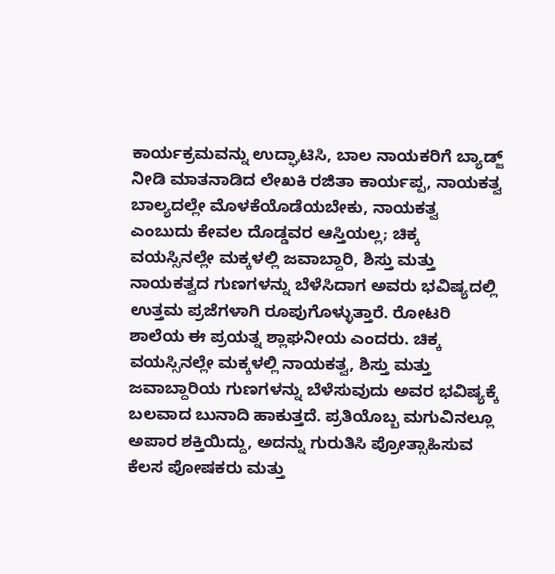ಕಾರ್ಯಕ್ರಮವನ್ನು ಉದ್ಘಾಟಿಸಿ, ಬಾಲ ನಾಯಕರಿಗೆ ಬ್ಯಾಡ್ಜ್ ನೀಡಿ ಮಾತನಾಡಿದ ಲೇಖಕಿ ರಜಿತಾ ಕಾರ್ಯಪ್ಪ, ನಾಯಕತ್ವ ಬಾಲ್ಯದಲ್ಲೇ ಮೊಳಕೆಯೊಡೆಯಬೇಕು, ನಾಯಕತ್ವ ಎಂಬುದು ಕೇವಲ ದೊಡ್ಡವರ ಆಸ್ತಿಯಲ್ಲ; ಚಿಕ್ಕ ವಯಸ್ಸಿನಲ್ಲೇ ಮಕ್ಕಳಲ್ಲಿ ಜವಾಬ್ದಾರಿ, ಶಿಸ್ತು ಮತ್ತು ನಾಯಕತ್ವದ ಗುಣಗಳನ್ನು ಬೆಳೆಸಿದಾಗ ಅವರು ಭವಿಷ್ಯದಲ್ಲಿ ಉತ್ತಮ ಪ್ರಜೆಗಳಾಗಿ ರೂಪುಗೊಳ್ಳುತ್ತಾರೆ. ರೋಟರಿ ಶಾಲೆಯ ಈ ಪ್ರಯತ್ನ ಶ್ಲಾಘನೀಯ ಎಂದರು. ಚಿಕ್ಕ ವಯಸ್ಸಿನಲ್ಲೇ ಮಕ್ಕಳಲ್ಲಿ ನಾಯಕತ್ವ, ಶಿಸ್ತು ಮತ್ತು ಜವಾಬ್ದಾರಿಯ ಗುಣಗಳನ್ನು ಬೆಳೆಸುವುದು ಅವರ ಭವಿಷ್ಯಕ್ಕೆ ಬಲವಾದ ಬುನಾದಿ ಹಾಕುತ್ತದೆ. ಪ್ರತಿಯೊಬ್ಬ ಮಗುವಿನಲ್ಲೂ ಅಪಾರ ಶಕ್ತಿಯಿದ್ದು, ಅದನ್ನು ಗುರುತಿಸಿ ಪ್ರೋತ್ಸಾಹಿಸುವ ಕೆಲಸ ಪೋಷಕರು ಮತ್ತು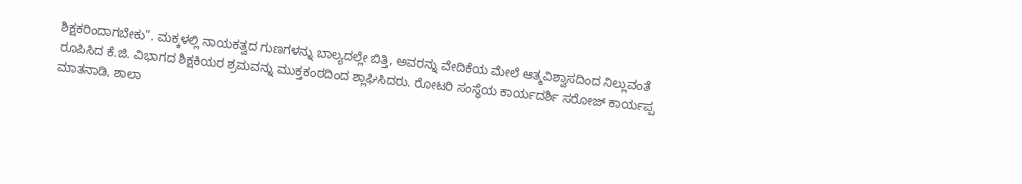ಶಿಕ್ಷಕರಿಂದಾಗಬೇಕು”. ಮಕ್ಕಳಲ್ಲಿ ನಾಯಕತ್ವದ ಗುಣಗಳನ್ನು ಬಾಲ್ಯದಲ್ಲೇ ಬಿತ್ತಿ, ಅವರನ್ನು ವೇದಿಕೆಯ ಮೇಲೆ ಆತ್ಮವಿಶ್ವಾಸದಿಂದ ನಿಲ್ಲುವಂತೆ ರೂಪಿಸಿದ ಕೆ.ಜಿ. ವಿಭಾಗದ ಶಿಕ್ಷಕಿಯರ ಶ್ರಮವನ್ನು ಮುಕ್ತಕಂಠದಿಂದ ಶ್ಲಾಘಿಸಿದರು. ರೋಟರಿ ಸಂಸ್ಥೆಯ ಕಾರ್ಯದರ್ಶಿ ಸರೋಜ್ ಕಾರ್ಯಪ್ಪ ಮಾತನಾಡಿ, ಶಾಲಾ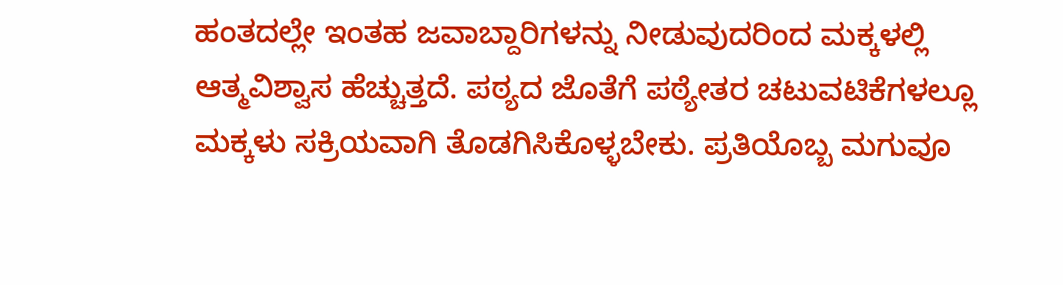ಹಂತದಲ್ಲೇ ಇಂತಹ ಜವಾಬ್ದಾರಿಗಳನ್ನು ನೀಡುವುದರಿಂದ ಮಕ್ಕಳಲ್ಲಿ ಆತ್ಮವಿಶ್ವಾಸ ಹೆಚ್ಚುತ್ತದೆ. ಪಠ್ಯದ ಜೊತೆಗೆ ಪಠ್ಯೇತರ ಚಟುವಟಿಕೆಗಳಲ್ಲೂ ಮಕ್ಕಳು ಸಕ್ರಿಯವಾಗಿ ತೊಡಗಿಸಿಕೊಳ್ಳಬೇಕು. ಪ್ರತಿಯೊಬ್ಬ ಮಗುವೂ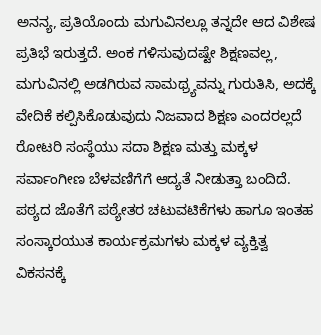ಅನನ್ಯ, ಪ್ರತಿಯೊಂದು ಮಗುವಿನಲ್ಲೂ ತನ್ನದೇ ಆದ ವಿಶೇಷ ಪ್ರತಿಭೆ ಇರುತ್ತದೆ. ಅಂಕ ಗಳಿಸುವುದಷ್ಟೇ ಶಿಕ್ಷಣವಲ್ಲ, ಮಗುವಿನಲ್ಲಿ ಅಡಗಿರುವ ಸಾಮಥ್ರ್ಯವನ್ನು ಗುರುತಿಸಿ, ಅದಕ್ಕೆ ವೇದಿಕೆ ಕಲ್ಪಿಸಿಕೊಡುವುದು ನಿಜವಾದ ಶಿಕ್ಷಣ ಎಂದರಲ್ಲದೆ ರೋಟರಿ ಸಂಸ್ಥೆಯು ಸದಾ ಶಿಕ್ಷಣ ಮತ್ತು ಮಕ್ಕಳ ಸರ್ವಾಂಗೀಣ ಬೆಳವಣಿಗೆಗೆ ಆದ್ಯತೆ ನೀಡುತ್ತಾ ಬಂದಿದೆ. ಪಠ್ಯದ ಜೊತೆಗೆ ಪಠ್ಯೇತರ ಚಟುವಟಿಕೆಗಳು ಹಾಗೂ ಇಂತಹ ಸಂಸ್ಕಾರಯುತ ಕಾರ್ಯಕ್ರಮಗಳು ಮಕ್ಕಳ ವ್ಯಕ್ತಿತ್ವ ವಿಕಸನಕ್ಕೆ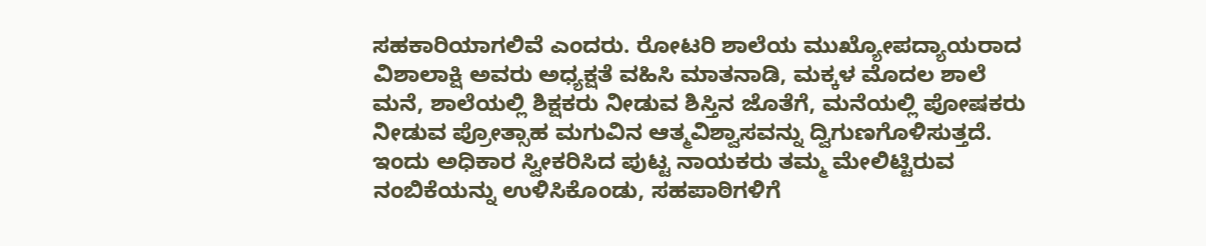ಸಹಕಾರಿಯಾಗಲಿವೆ ಎಂದರು. ರೋಟರಿ ಶಾಲೆಯ ಮುಖ್ಯೋಪದ್ಯಾಯರಾದ ವಿಶಾಲಾಕ್ಷಿ ಅವರು ಅಧ್ಯಕ್ಷತೆ ವಹಿಸಿ ಮಾತನಾಡಿ, ಮಕ್ಕಳ ಮೊದಲ ಶಾಲೆ ಮನೆ, ಶಾಲೆಯಲ್ಲಿ ಶಿಕ್ಷಕರು ನೀಡುವ ಶಿಸ್ತಿನ ಜೊತೆಗೆ, ಮನೆಯಲ್ಲಿ ಪೋಷಕರು ನೀಡುವ ಪ್ರೋತ್ಸಾಹ ಮಗುವಿನ ಆತ್ಮವಿಶ್ವಾಸವನ್ನು ದ್ವಿಗುಣಗೊಳಿಸುತ್ತದೆ. ಇಂದು ಅಧಿಕಾರ ಸ್ವೀಕರಿಸಿದ ಪುಟ್ಟ ನಾಯಕರು ತಮ್ಮ ಮೇಲಿಟ್ಟಿರುವ ನಂಬಿಕೆಯನ್ನು ಉಳಿಸಿಕೊಂಡು, ಸಹಪಾಠಿಗಳಿಗೆ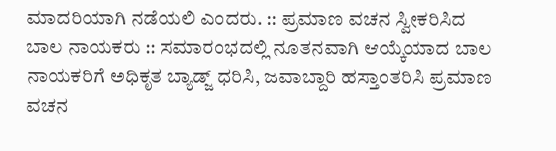ಮಾದರಿಯಾಗಿ ನಡೆಯಲಿ ಎಂದರು. :: ಪ್ರಮಾಣ ವಚನ ಸ್ವೀಕರಿಸಿದ ಬಾಲ ನಾಯಕರು :: ಸಮಾರಂಭದಲ್ಲಿ ನೂತನವಾಗಿ ಆಯ್ಕೆಯಾದ ಬಾಲ ನಾಯಕರಿಗೆ ಅಧಿಕೃತ ಬ್ಯಾಡ್ಜ್ ಧರಿಸಿ, ಜವಾಬ್ದಾರಿ ಹಸ್ತಾಂತರಿಸಿ ಪ್ರಮಾಣ ವಚನ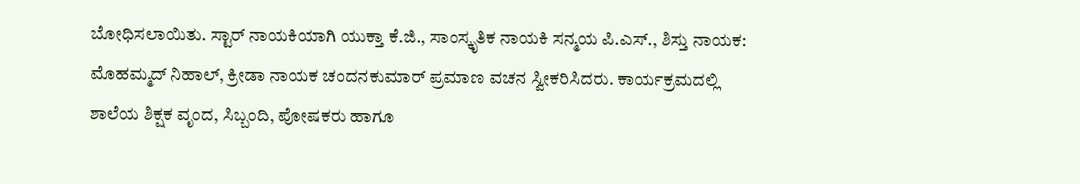ಬೋಧಿಸಲಾಯಿತು. ಸ್ಟಾರ್ ನಾಯಕಿಯಾಗಿ ಯುಕ್ತಾ ಕೆ.ಜಿ., ಸಾಂಸ್ಕೃತಿಕ ನಾಯಕಿ ಸನ್ಮಯ ಪಿ.ಎಸ್., ಶಿಸ್ತು ನಾಯಕ: ಮೊಹಮ್ಮದ್ ನಿಹಾಲ್, ಕ್ರೀಡಾ ನಾಯಕ ಚಂದನಕುಮಾರ್ ಪ್ರಮಾಣ ವಚನ ಸ್ವೀಕರಿಸಿದರು. ಕಾರ್ಯಕ್ರಮದಲ್ಲಿ ಶಾಲೆಯ ಶಿಕ್ಷಕ ವೃಂದ, ಸಿಬ್ಬಂದಿ, ಪೋಷಕರು ಹಾಗೂ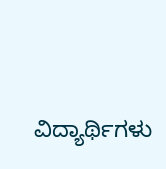ವಿದ್ಯಾರ್ಥಿಗಳು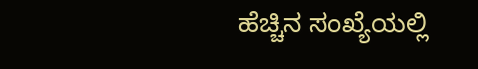ಹೆಚ್ಚಿನ ಸಂಖ್ಯೆಯಲ್ಲಿ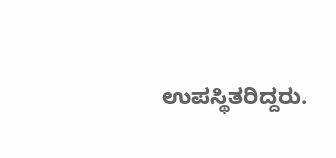ಉಪಸ್ಥಿತರಿದ್ದರು.